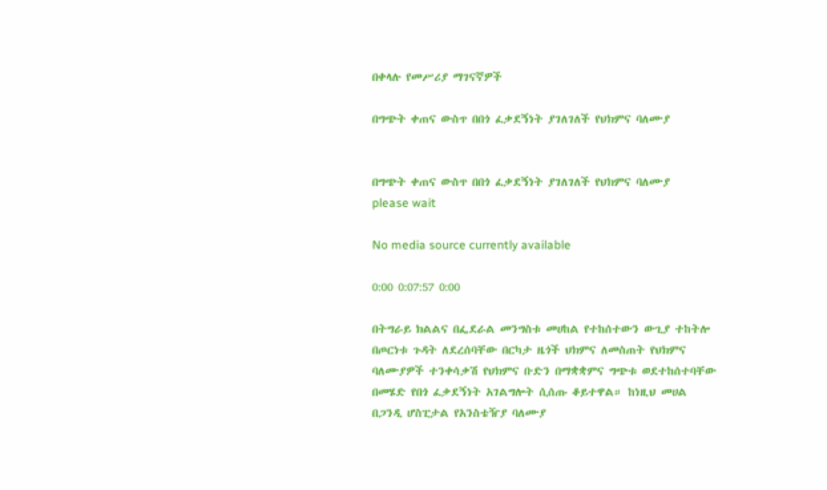በቀላሉ የመሥሪያ ማገናኛዎች

በግጭት ቀጠና ውስጥ በበጎ ፈቃደኝነት ያገለገለች የህክምና ባለሙያ


በግጭት ቀጠና ውስጥ በበጎ ፈቃደኝነት ያገለገለች የህክምና ባለሙያ
please wait

No media source currently available

0:00 0:07:57 0:00

በትግራይ ክልልና በፌደራል መንግስቱ መሀከል የተከሰተውን ውጊያ ተከትሎ በጦርነቱ ጉዳት ለደረሰባቸው በርካታ ዜጎች ህክምና ለመስጠት የህክምና ባለሙያዎች ተንቀሳቃሽ የህክምና ቡድን በማቋቋምና ግጭቱ ወደተከሰተባቸው በመሄድ የበጎ ፈቃደኝነት አገልግሎት ሲሰጡ ቆይተዋል። ከነዚህ መሀል በጋንዲ ሆስፒታል የአንስቴዥያ ባለሙያ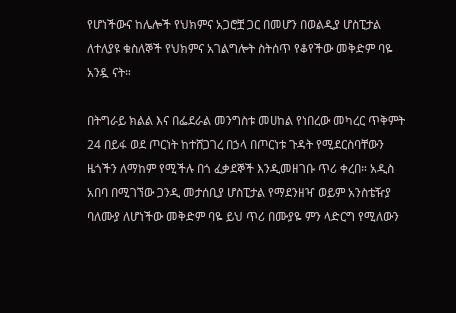የሆነችውና ከሌሎች የህክምና አጋሮቿ ጋር በመሆን በወልዲያ ሆስፒታል ለተለያዩ ቁስለኞች የህክምና አገልግሎት ስትሰጥ የቆየችው መቅድም ባዬ አንዷ ናት።

በትግራይ ክልል እና በፌደራል መንግስቱ መሀከል የነበረው መካረር ጥቅምት 24 በይፋ ወደ ጦርነት ከተሸጋገረ በኃላ በጦርነቱ ጉዳት የሚደርስባቸውን ዜጎችን ለማከም የሚችሉ በጎ ፈቃደኞች እንዲመዘገቡ ጥሪ ቀረበ። አዲስ አበባ በሚገኘው ጋንዲ መታሰቢያ ሆስፒታል የማደንዘዣ ወይም አንስቴዥያ ባለሙያ ለሆነችው መቅድም ባዬ ይህ ጥሪ በሙያዬ ምን ላድርግ የሚለውን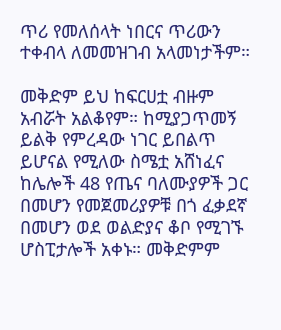ጥሪ የመለሰላት ነበርና ጥሪውን ተቀብላ ለመመዝገብ አላመነታችም።

መቅድም ይህ ከፍርሀቷ ብዙም አብሯት አልቆየም። ከሚያጋጥመኝ ይልቅ የምረዳው ነገር ይበልጥ ይሆናል የሚለው ስሜቷ አሸነፈና ከሌሎች 48 የጤና ባለሙያዎች ጋር በመሆን የመጀመሪያዎቹ በጎ ፈቃደኛ በመሆን ወደ ወልድያና ቆቦ የሚገኙ ሆስፒታሎች አቀኑ። መቅድምም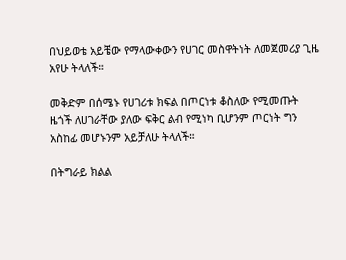በህይወቴ አይቼው የማላውቀውን የሀገር መስዋትነት ለመጀመሪያ ጊዜ አየሁ ትላለች።

መቅድም በሰሜኑ የሀገሪቱ ክፍል በጦርነቱ ቆስለው የሚመጡት ዜጎች ለሀገራቸው ያለው ፍቅር ልብ የሚነካ ቢሆንም ጦርነት ግን አስከፊ መሆኑንም አይቻለሁ ትላለች።

በትግራይ ክልል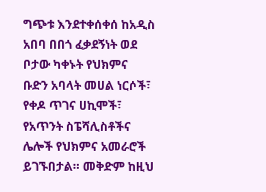ግጭቱ እንደተቀሰቀሰ ከአዲስ አበባ በበጎ ፈቃደኝነት ወደ ቦታው ካቀኑት የህክምና ቡድን አባላት መሀል ነርሶች፣ የቀዶ ጥገና ሀኪሞች፣ የአጥንት ስፔሻሊስቶችና ሌሎች የህክምና አመራሮች ይገኙበታል። መቅድም ከዚህ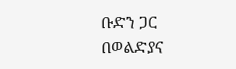ቡድን ጋር በወልድያና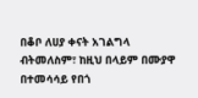በቆቦ ለሀያ ቀናት አገልግላ ብትመለስም፣ ከዚህ በላይም በሙያዋ በተመሳሳይ የበጎ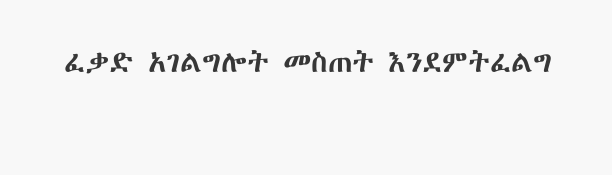ፈቃድ አገልግሎት መስጠት እንደምትፈልግ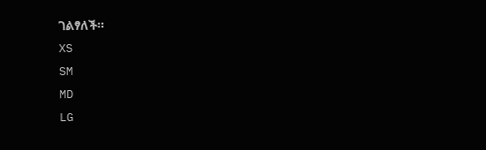ገልፃለች።
XS
SM
MD
LG